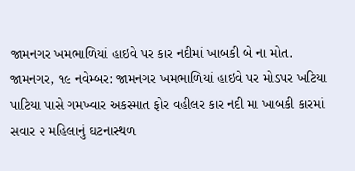જામનગર ખમભાળિયાં હાઇવે પર કાર નદીમાં ખાબકી બે ના મોત.
જામનગર, ૧૯ નવેમ્બર: જામનગર ખમભાળિયાં હાઇવે પર મોડપર ખટિયા પાટિયા પાસે ગમખ્વાર અકસ્માત ફોર વહીલર કાર નદી મા ખાબકી કારમાં સવાર ૨ મહિલાનું ઘટનાસ્થળ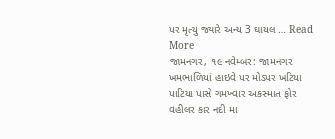પર મૃત્યુ જ્યારે અન્ય 3 ઘાયલ … Read More
જામનગર, ૧૯ નવેમ્બર: જામનગર ખમભાળિયાં હાઇવે પર મોડપર ખટિયા પાટિયા પાસે ગમખ્વાર અકસ્માત ફોર વહીલર કાર નદી મા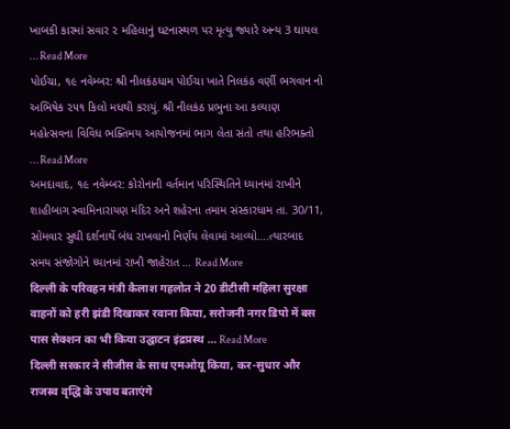ખાબકી કારમાં સવાર ૨ મહિલાનું ઘટનાસ્થળ પર મૃત્યુ જ્યારે અન્ય 3 ઘાયલ … Read More
પોઈચા, ૧૯ નવેમ્બર: શ્રી નીલકંઠધામ પોઈચા ખાતે નિલકંઠ વર્ણી ભગવાન નો અભિષેક ૨૫૧ કિલો મધથી કરાયું. શ્રી નીલકંઠ પ્રભુના આ કલ્યાણ મહોત્સવના વિવિધ ભક્તિમય આયોજનમાં ભાગ લેતા સંતો તથા હરિભક્તો … Read More
અમદાવાદ, ૧૯ નવેમ્બર: કોરોનાની વર્તમાન પરિસ્થિતિને ધ્યાનમાં રાખીને શાહીબાગ સ્વામિનારાયણ મંદિર અને શહેરના તમામ સંસ્કારધામ તા. 30/11, સોમવાર સુધી દર્શનાર્થે બંધ રાખવાનો નિર્ણય લેવામાં આવ્યો….ત્યારબાદ સમય સંજોગોને ધ્યાનમાં રાખી જાહેરાત … Read More
दिल्ली के परिवहन मंत्री कैलाश गहलोत ने 20 डीटीसी महिला सुरक्षा वाहनों को हरी झंडी दिखाकर रवाना किया, सरोजनी नगर डिपो में बस पास सेक्शन का भी किया उद्घाटन इंद्रप्रस्थ … Read More
दिल्ली सरकार ने सीजीस के साथ एमओयू किया, कर-सुधार और राजस्व वृद्धि के उपाय बताएंगे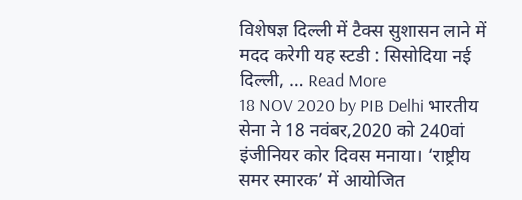विशेषज्ञ दिल्ली में टैक्स सुशासन लाने में मदद करेगी यह स्टडी : सिसोदिया नई दिल्ली, … Read More
18 NOV 2020 by PIB Delhi भारतीय सेना ने 18 नवंबर,2020 को 240वां इंजीनियर कोर दिवस मनाया। ‘राष्ट्रीय समर स्मारक’ में आयोजित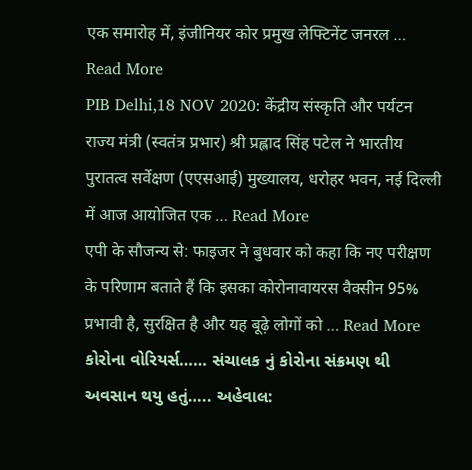एक समारोह में, इंजीनियर कोर प्रमुख लेफ्टिनेंट जनरल … Read More
PIB Delhi,18 NOV 2020: केंद्रीय संस्कृति और पर्यटन राज्य मंत्री (स्वतंत्र प्रभार) श्री प्रह्लाद सिंह पटेल ने भारतीय पुरातत्व सर्वेक्षण (एएसआई) मुख्यालय, धरोहर भवन, नई दिल्ली में आज आयोजित एक … Read More
एपी के सौजन्य से: फाइजर ने बुधवार को कहा कि नए परीक्षण के परिणाम बताते हैं कि इसका कोरोनावायरस वैक्सीन 95% प्रभावी है, सुरक्षित है और यह बूढ़े लोगों को … Read More
કોરોના વોરિયર્સ…… સંચાલક નું કોરોના સંક્રમણ થી અવસાન થયુ હતું….. અહેવાલ: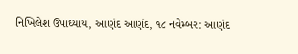નિખિલેશ ઉપાઘ્યાય, આણંદ આણંદ, ૧૮ નવેમ્બર: આણંદ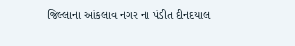જિલ્લાના આંકલાવ નગર ના પંડીત દીનદયાલ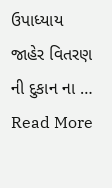ઉપાધ્યાય જાહેર વિતરણ ની દુકાન ના … Read More